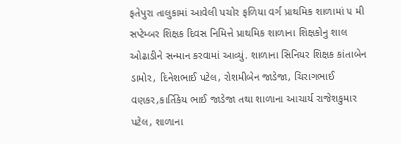ફતેપુરા તાલુકામાં આવેલી પચોર ફળિયા વર્ગ પ્રાથમિક શાળામાં ૫ મી સપ્ટેમ્બર શિક્ષક દિવસ નિમિત્તે પ્રાથમિક શાળાના શિક્ષકોનુ શાલ ઓઢાડીને સન્માન કરવામાં આવ્યું. શાળાના સિનિયર શિક્ષક કાંતાબેન ડામોર, દિનેશભાઈ પટેલ, રોશમીબેન જાડેજા, ચિરાગભાઈ વણકર,કાર્તિકેય ભાઈ જાડેજા તથા શાળાના આચાર્ય રાજેશકુમાર પટેલ, શાળાના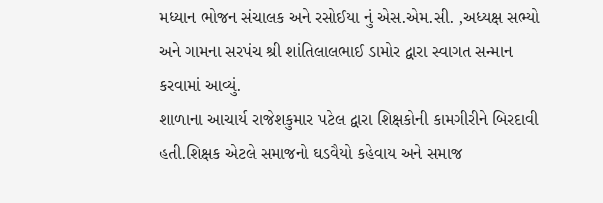મધ્યાન ભોજન સંચાલક અને રસોઈયા નું એસ.એમ.સી. ,અધ્યક્ષ સભ્યો અને ગામના સરપંચ શ્રી શાંતિલાલભાઈ ડામોર દ્વારા સ્વાગત સન્માન કરવામાં આવ્યું.
શાળાના આચાર્ય રાજેશકુમાર પટેલ દ્વારા શિક્ષકોની કામગીરીને બિરદાવી હતી.શિક્ષક એટલે સમાજનો ઘડવૈયો કહેવાય અને સમાજ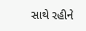સાથે રહીને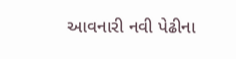આવનારી નવી પેઢીના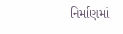નિર્માણમાં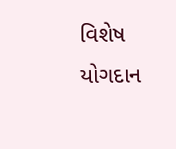વિશેષ યોગદાન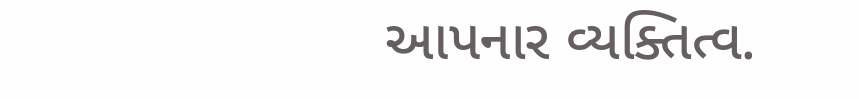આપનાર વ્યક્તિત્વ.